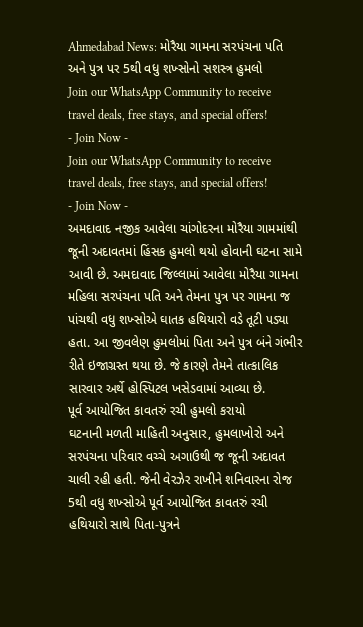Ahmedabad News: મોરૈયા ગામના સરપંચના પતિ અને પુત્ર પર 5થી વધુ શખ્સોનો સશસ્ત્ર હુમલો
Join our WhatsApp Community to receive travel deals, free stays, and special offers!
- Join Now -
Join our WhatsApp Community to receive travel deals, free stays, and special offers!
- Join Now -
અમદાવાદ નજીક આવેલા ચાંગોદરના મોરૈયા ગામમાંથી જૂની અદાવતમાં હિંસક હુમલો થયો હોવાની ઘટના સામે આવી છે. અમદાવાદ જિલ્લામાં આવેલા મોરૈયા ગામના મહિલા સરપંચના પતિ અને તેમના પુત્ર પર ગામના જ પાંચથી વધુ શખ્સોએ ઘાતક હથિયારો વડે તૂટી પડ્યા હતા. આ જીવલેણ હુમલોમાં પિતા અને પુત્ર બંને ગંભીર રીતે ઇજાગ્રસ્ત થયા છે. જે કારણે તેમને તાત્કાલિક સારવાર અર્થે હોસ્પિટલ ખસેડવામાં આવ્યા છે.
પૂર્વ આયોજિત કાવતરું રચી હુમલો કરાયો
ઘટનાની મળતી માહિતી અનુસાર, હુમલાખોરો અને સરપંચના પરિવાર વચ્ચે અગાઉથી જ જૂની અદાવત ચાલી રહી હતી. જેની વેરઝેર રાખીને શનિવારના રોજ 5થી વધુ શખ્સોએ પૂર્વ આયોજિત કાવતરું રચી હથિયારો સાથે પિતા-પુત્રને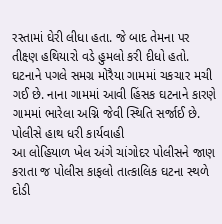રસ્તામાં ઘેરી લીધા હતા. જે બાદ તેમના પર તીક્ષ્ણ હથિયારો વડે હુમલો કરી દીધો હતો. ઘટનાને પગલે સમગ્ર મોરૈયા ગામમાં ચકચાર મચી ગઈ છે. નાના ગામમાં આવી હિંસક ઘટનાને કારણે ગામમાં ભારેલા અગ્નિ જેવી સ્થિતિ સર્જાઈ છે.
પોલીસે હાથ ધરી કાર્યવાહી
આ લોહિયાળ ખેલ અંગે ચાંગોદર પોલીસને જાણ કરાતા જ પોલીસ કાફલો તાત્કાલિક ઘટના સ્થળે દોડી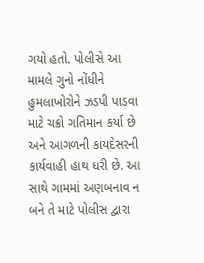ગયો હતો. પોલીસે આ મામલે ગુનો નોંધીને હુમલાખોરોને ઝડપી પાડવા માટે ચક્રો ગતિમાન કર્યા છે અને આગળની કાયદેસરની કાર્યવાહી હાથ ધરી છે. આ સાથે ગામમાં અણબનાવ ન બને તે માટે પોલીસ દ્વારા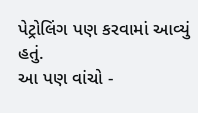પેટ્રોલિંગ પણ કરવામાં આવ્યું હતું.
આ પણ વાંચો -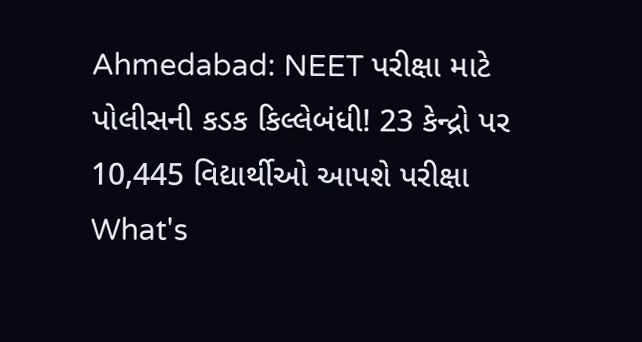Ahmedabad: NEET પરીક્ષા માટે પોલીસની કડક કિલ્લેબંધી! 23 કેન્દ્રો પર 10,445 વિદ્યાર્થીઓ આપશે પરીક્ષા
What's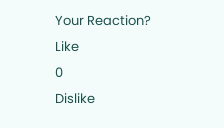Your Reaction?
Like
0
Dislike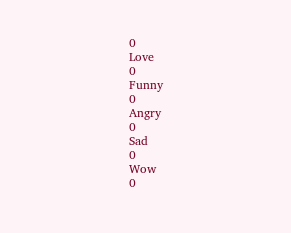0
Love
0
Funny
0
Angry
0
Sad
0
Wow
0